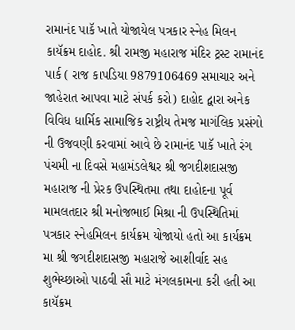રામાનંદ પાકૅ ખાતે યોજાયેલ પત્રકાર સ્નેહ મિલન કાયૅક્રમ દાહોદ. શ્રી રામજી મહારાજ મંદિર ટ્રસ્ટ રામાનંદ પાર્ક ( રાજ કાપડિયા 9879106469 સમાચાર અને જાહેરાત આપવા માટે સંપર્ક કરો) દાહોદ દ્વારા અનેક વિવિધ ધાર્મિક સામાજિક રાષ્ટ્રીય તેમજ માગંલિક પ્રસંગો ની ઉજવણી કરવામાં આવે છે રામાનંદ પાકૅ ખાતે રંગ પંચમી ના દિવસે મહામંડલેશ્વર શ્રી જગદીશદાસજી મહારાજ ની પ્રેરક ઉપસ્થિતમા તથા દાહોદના પૂર્વ મામલતદાર શ્રી મનોજભાઈ મિશ્રા ની ઉપસ્થિતિમાં પત્રકાર સ્નેહમિલન કાર્યક્રમ યોજાયો હતો આ કાર્યક્રમ મા શ્રી જગદીશદાસજી મહારાજે આશીર્વાદ સહ શુભેચ્છાઓ પાઠવી સૌ માટે મંગલકામના કરી હતી આ કાયૅક્રમ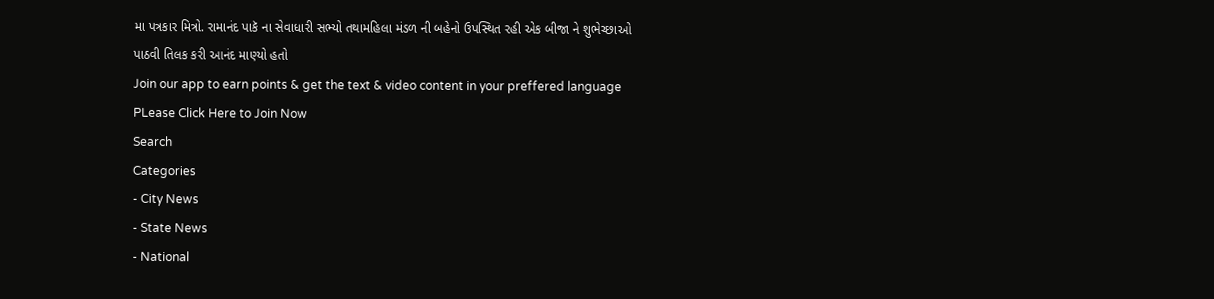મા પત્રકાર મિત્રો. રામાનંદ પાકૅ ના સેવાધારી સભ્યો તથામહિલા મંડળ ની બહેનો ઉપસ્થિત રહી એક બીજા ને શુભેચ્છાઓ પાઠવી તિલક કરી આનંદ માણ્યો હતો
Join our app to earn points & get the text & video content in your preffered language
PLease Click Here to Join Now
Search
Categories
- City News
- State News
- National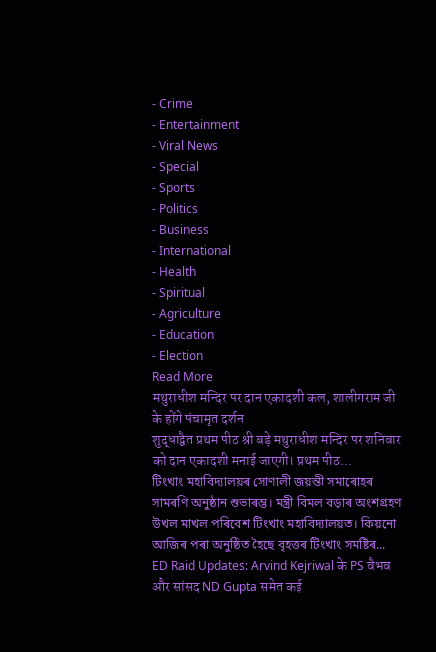- Crime
- Entertainment
- Viral News
- Special
- Sports
- Politics
- Business
- International
- Health
- Spiritual
- Agriculture
- Education
- Election
Read More
मथुराधीश मन्दिर पर दान एकादशी कल, शालीगराम जी के होंगे पंचामृत दर्शन
शुद्धाद्वैत प्रथम पीठ श्री बड़े मथुराधीश मन्दिर पर शनिवार को दान एकादशी मनाई जाएगी। प्रथम पीठ...
টিংখাং মহাবিদ্যালয়ৰ সোণালী জয়ন্তী সমাৰোহৰ সামৰণি অনুষ্ঠান শুভাৰম্ভ। মন্ত্ৰী বিমল বড়াৰ অংশগ্ৰহণ
উখল মাখল পৰিবেশ টিংখাং মহাবিদ্যালয়ত। কিয়নো আজিৰ পৰা অনুষ্ঠিত হৈছে বৃহত্তৰ টিংখাং সমষ্টিৰ...
ED Raid Updates: Arvind Kejriwal के PS वैभव और सांसद ND Gupta समेत कई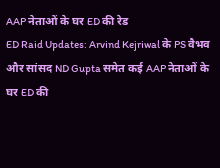AAP नेताओं के घर ED की रेड
ED Raid Updates: Arvind Kejriwal के PS वैभव और सांसद ND Gupta समेत कई AAP नेताओं के घर ED की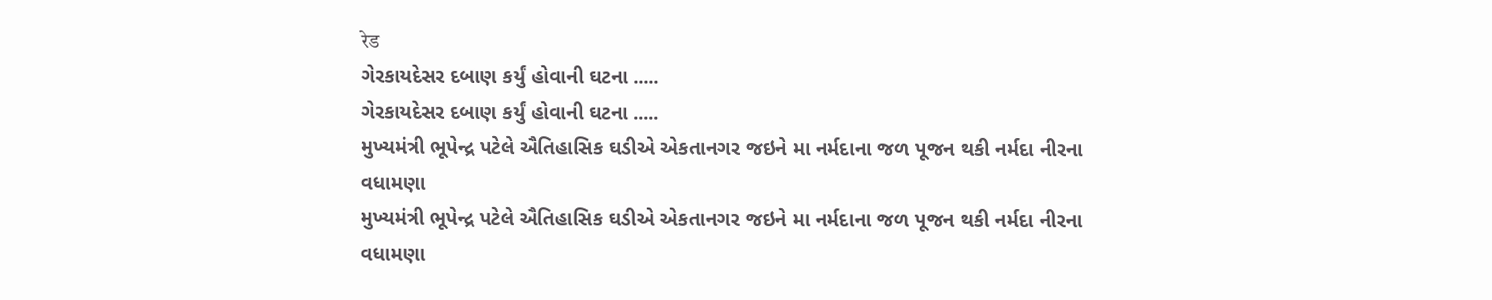रेड
ગેરકાયદેસર દબાણ કર્યું હોવાની ઘટના .....
ગેરકાયદેસર દબાણ કર્યું હોવાની ઘટના .....
મુખ્યમંત્રી ભૂપેન્દ્ર પટેલે ઐતિહાસિક ઘડીએ એકતાનગર જઇને મા નર્મદાના જળ પૂજન થકી નર્મદા નીરના વધામણા
મુખ્યમંત્રી ભૂપેન્દ્ર પટેલે ઐતિહાસિક ઘડીએ એકતાનગર જઇને મા નર્મદાના જળ પૂજન થકી નર્મદા નીરના વધામણા